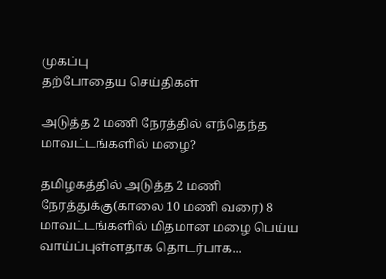முகப்பு
தற்போதைய செய்திகள்

அடுத்த 2 மணி நேரத்தில் எந்தெந்த மாவட்டங்களில் மழை?

தமிழகத்தில் அடுத்த 2 மணி நேரத்துக்கு(காலை 10 மணி வரை) 8 மாவட்டங்களில் மிதமான மழை பெய்ய வாய்ப்புள்ளதாக தொடர்பாக...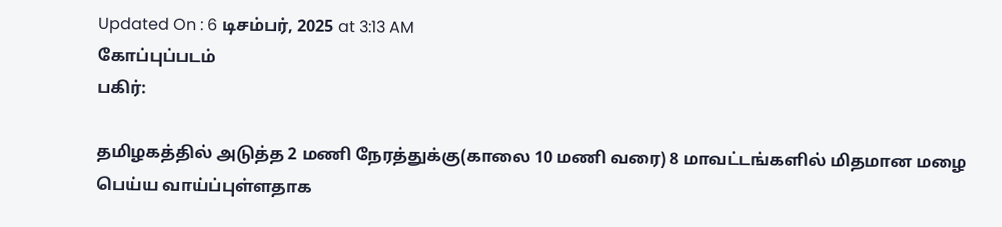Updated On : 6 டிசம்பர், 2025 at 3:13 AM
கோப்புப்படம்
பகிர்:

தமிழகத்தில் அடுத்த 2 மணி நேரத்துக்கு(காலை 10 மணி வரை) 8 மாவட்டங்களில் மிதமான மழை பெய்ய வாய்ப்புள்ளதாக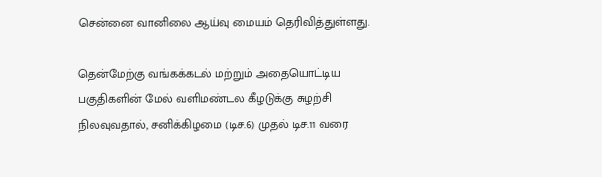சென்னை வானிலை ஆய்வு மையம் தெரிவித்துள்ளது.

தென்மேற்கு வங்கக்கடல் மற்றும் அதையொட்டிய பகுதிகளின் மேல் வளிமண்டல கீழடுக்கு சுழற்சி நிலவுவதால், சனிக்கிழமை (டிச.6) முதல் டிச.11 வரை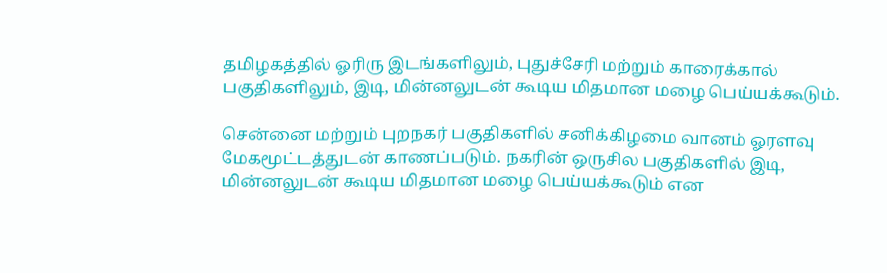தமிழகத்தில் ஓரிரு இடங்களிலும், புதுச்சேரி மற்றும் காரைக்கால் பகுதிகளிலும், இடி, மின்னலுடன் கூடிய மிதமான மழை பெய்யக்கூடும்.

சென்னை மற்றும் புறநகர் பகுதிகளில் சனிக்கிழமை வானம் ஓரளவு மேகமூட்டத்துடன் காணப்படும். நகரின் ஒருசில பகுதிகளில் இடி, மின்னலுடன் கூடிய மிதமான மழை பெய்யக்கூடும் என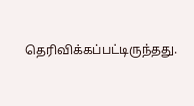தெரிவிக்கப்பட்டிருந்தது.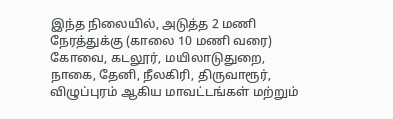இந்த நிலையில், அடுத்த 2 மணி நேரத்துக்கு (காலை 10 மணி வரை) கோவை, கடலூர், மயிலாடுதுறை, நாகை, தேனி, நீலகிரி, திருவாரூர், விழுப்புரம் ஆகிய மாவட்டங்கள் மற்றும்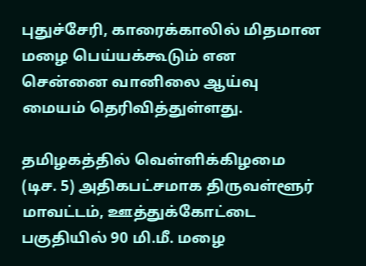புதுச்சேரி, காரைக்காலில் மிதமான மழை பெய்யக்கூடும் என சென்னை வானிலை ஆய்வு மையம் தெரிவித்துள்ளது.

தமிழகத்தில் வெள்ளிக்கிழமை (டிச. 5) அதிகபட்சமாக திருவள்ளூர் மாவட்டம், ஊத்துக்கோட்டை பகுதியில் 90 மி.மீ. மழை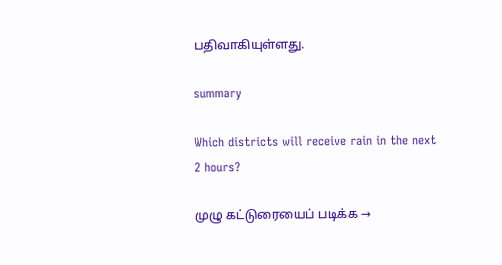பதிவாகியுள்ளது.

summary

Which districts will receive rain in the next 2 hours?

முழு கட்டுரையைப் படிக்க →